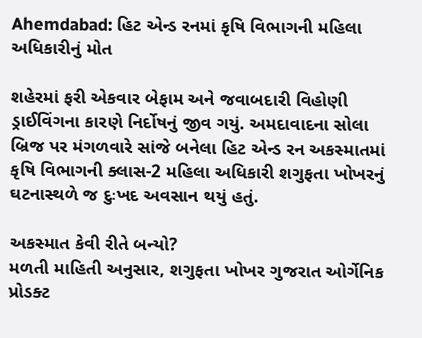Ahemdabad: હિટ એન્ડ રનમાં કૃષિ વિભાગની મહિલા અધિકારીનું મોત

શહેરમાં ફરી એકવાર બેફામ અને જવાબદારી વિહોણી ડ્રાઈવિંગના કારણે નિર્દોષનું જીવ ગયું. અમદાવાદના સોલા બ્રિજ પર મંગળવારે સાંજે બનેલા હિટ એન્ડ રન અકસ્માતમાં કૃષિ વિભાગની ક્લાસ-2 મહિલા અધિકારી શગુફતા ખોખરનું ઘટનાસ્થળે જ દુઃખદ અવસાન થયું હતું.

અકસ્માત કેવી રીતે બન્યો?
મળતી માહિતી અનુસાર, શગુફતા ખોખર ગુજરાત ઓર્ગેનિક પ્રોડક્ટ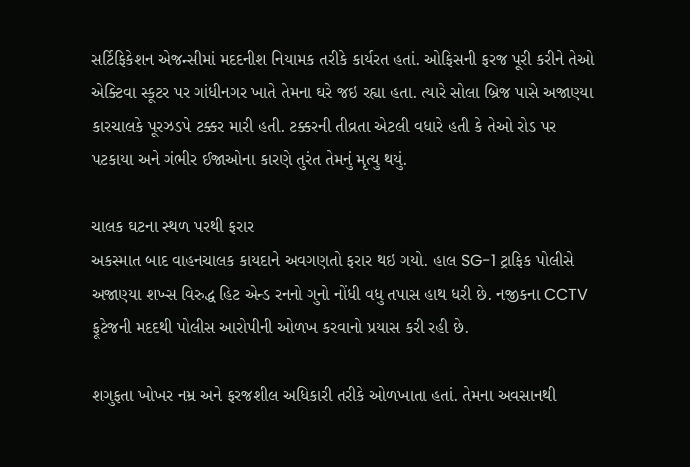સર્ટિફિકેશન એજન્સીમાં મદદનીશ નિયામક તરીકે કાર્યરત હતાં. ઓફિસની ફરજ પૂરી કરીને તેઓ એક્ટિવા સ્કૂટર પર ગાંધીનગર ખાતે તેમના ઘરે જઇ રહ્યા હતા. ત્યારે સોલા બ્રિજ પાસે અજાણ્યા કારચાલકે પૂરઝડપે ટક્કર મારી હતી. ટક્કરની તીવ્રતા એટલી વધારે હતી કે તેઓ રોડ પર પટકાયા અને ગંભીર ઈજાઓના કારણે તુરંત તેમનું મૃત્યુ થયું.

ચાલક ઘટના સ્થળ પરથી ફરાર
અકસ્માત બાદ વાહનચાલક કાયદાને અવગણતો ફરાર થઇ ગયો. હાલ SG-1 ટ્રાફિક પોલીસે અજાણ્યા શખ્સ વિરુદ્ધ હિટ એન્ડ રનનો ગુનો નોંધી વધુ તપાસ હાથ ધરી છે. નજીકના CCTV ફૂટેજની મદદથી પોલીસ આરોપીની ઓળખ કરવાનો પ્રયાસ કરી રહી છે.

શગુફતા ખોખર નમ્ર અને ફરજશીલ અધિકારી તરીકે ઓળખાતા હતાં. તેમના અવસાનથી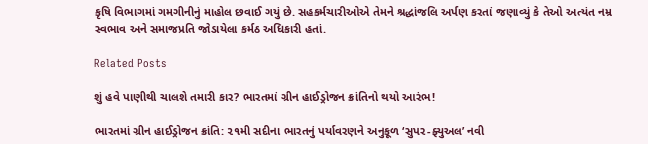કૃષિ વિભાગમાં ગમગીનીનું માહોલ છવાઈ ગયું છે. સહકર્મચારીઓએ તેમને શ્રદ્ધાંજલિ અર્પણ કરતાં જણાવ્યું કે તેઓ અત્યંત નમ્ર સ્વભાવ અને સમાજપ્રતિ જોડાયેલા કર્મઠ અધિકારી હતાં.

Related Posts

શું હવે પાણીથી ચાલશે તમારી કાર? ભારતમાં ગ્રીન હાઈડ્રોજન ક્રાંતિનો થયો આરંભ!

ભારતમાં ગ્રીન હાઈડ્રોજન ક્રાંતિ: ૨૧મી સદીના ભારતનું પર્યાવરણને અનુકૂળ ‘સુપર-ફ્યુઅલ’ નવી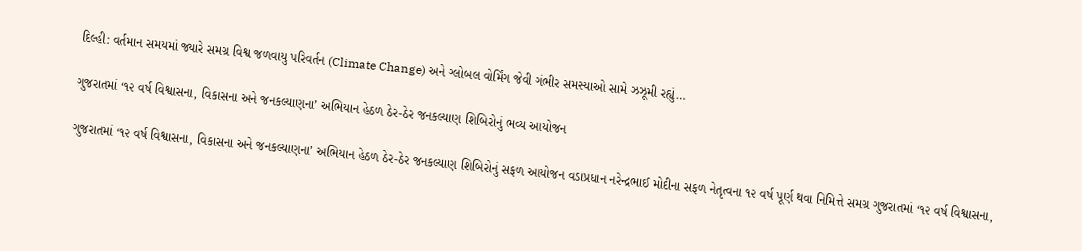દિલ્હી: વર્તમાન સમયમાં જ્યારે સમગ્ર વિશ્વ જળવાયુ પરિવર્તન (Climate Change) અને ગ્લોબલ વોર્મિંગ જેવી ગંભીર સમસ્યાઓ સામે ઝઝૂમી રહ્યું…

ગુજરાતમાં ‘૧૨ વર્ષ વિશ્વાસના, વિકાસના અને જનકલ્યાણના’ અભિયાન હેઠળ ઠેર-ઠેર જનકલ્યાણ શિબિરોનું ભવ્ય આયોજન

ગુજરાતમાં ‘૧૨ વર્ષ વિશ્વાસના, વિકાસના અને જનકલ્યાણના’ અભિયાન હેઠળ ઠેર-ઠેર જનકલ્યાણ શિબિરોનું સફળ આયોજન વડાપ્રધાન નરેન્દ્રભાઈ મોદીના સફળ નેતૃત્વના ૧૨ વર્ષ પૂર્ણ થવા નિમિત્તે સમગ્ર ગુજરાતમાં ‘૧૨ વર્ષ વિશ્વાસના,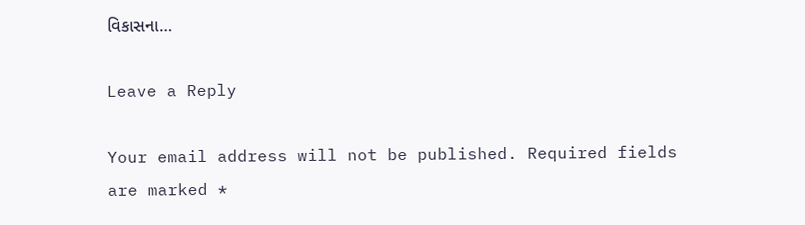વિકાસના…

Leave a Reply

Your email address will not be published. Required fields are marked *